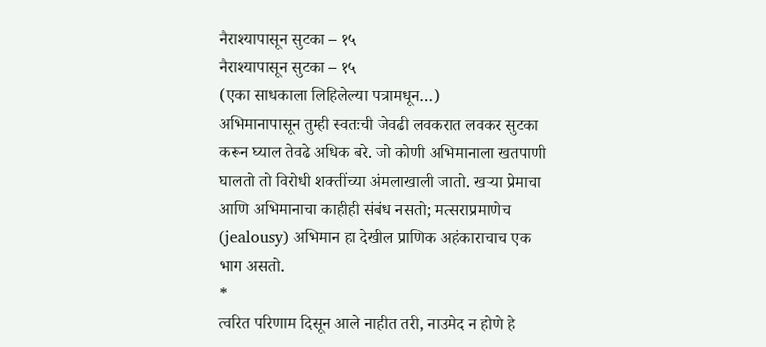नैराश्यापासून सुटका – १५
नैराश्यापासून सुटका – १५
(एका साधकाला लिहिलेल्या पत्रामधून…)
अभिमानापासून तुम्ही स्वतःची जेवढी लवकरात लवकर सुटका करून घ्याल तेवढे अधिक बरे. जो कोणी अभिमानाला खतपाणी घालतो तो विरोधी शक्तींच्या अंमलाखाली जातो. खऱ्या प्रेमाचा आणि अभिमानाचा काहीही संबंध नसतो; मत्सराप्रमाणेच (jealousy) अभिमान हा देखील प्राणिक अहंकाराचाच एक भाग असतो.
*
त्वरित परिणाम दिसून आले नाहीत तरी, नाउमेद न होणे हे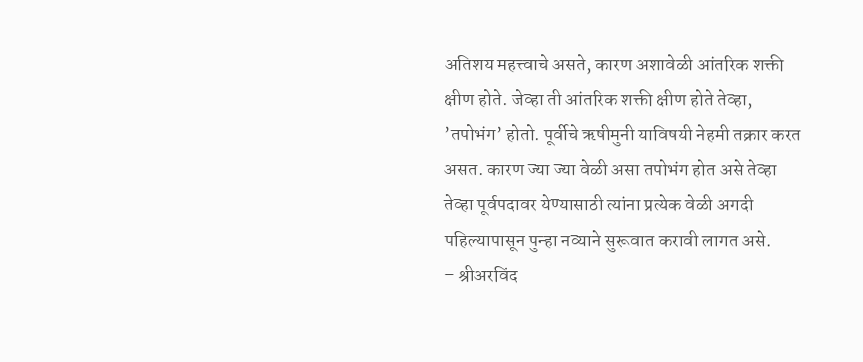अतिशय महत्त्वाचे असते, कारण अशावेळी आंतरिक शक्ती क्षीण होते. जेव्हा ती आंतरिक शक्ती क्षीण होते तेव्हा, ’तपोभंग’ होतो. पूर्वीचे ऋषीमुनी याविषयी नेहमी तक्रार करत असत. कारण ज्या ज्या वेळी असा तपोभंग होत असे तेव्हा तेव्हा पूर्वपदावर येण्यासाठी त्यांना प्रत्येक वेळी अगदी पहिल्यापासून पुन्हा नव्याने सुरूवात करावी लागत असे.
– श्रीअरविंद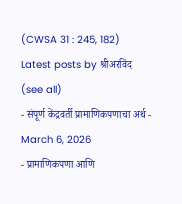(CWSA 31 : 245, 182)
Latest posts by श्रीअरविंद (see all)
- संपूर्ण केंद्रवर्ती प्रामाणिकपणाचा अर्थ - March 6, 2026
- प्रामाणिकपणा आणि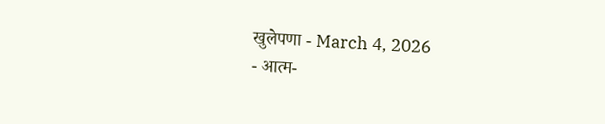खुलेपणा - March 4, 2026
- आत्म-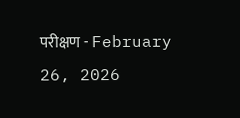परीक्षण - February 26, 2026